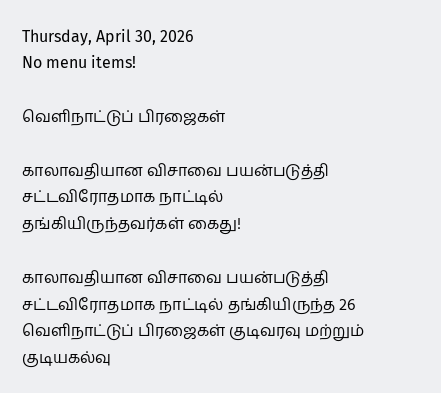Thursday, April 30, 2026
No menu items!

வெளிநாட்டுப் பிரஜைகள்

காலாவதியான விசாவை பயன்படுத்தி சட்டவிரோதமாக நாட்டில் தங்கியிருந்தவர்கள் கைது!

காலாவதியான விசாவை பயன்படுத்தி சட்டவிரோதமாக நாட்டில் தங்கியிருந்த 26 வெளிநாட்டுப் பிரஜைகள் குடிவரவு மற்றும் குடியகல்வு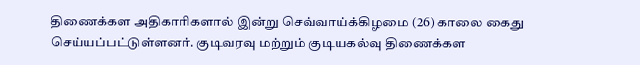திணைக்கள அதிகாரிகளால் இன்று செவ்வாய்க்கிழமை (26) காலை கைது செய்யப்பட்டுள்ளனர். குடிவரவு மற்றும் குடியகல்வு திணைக்கள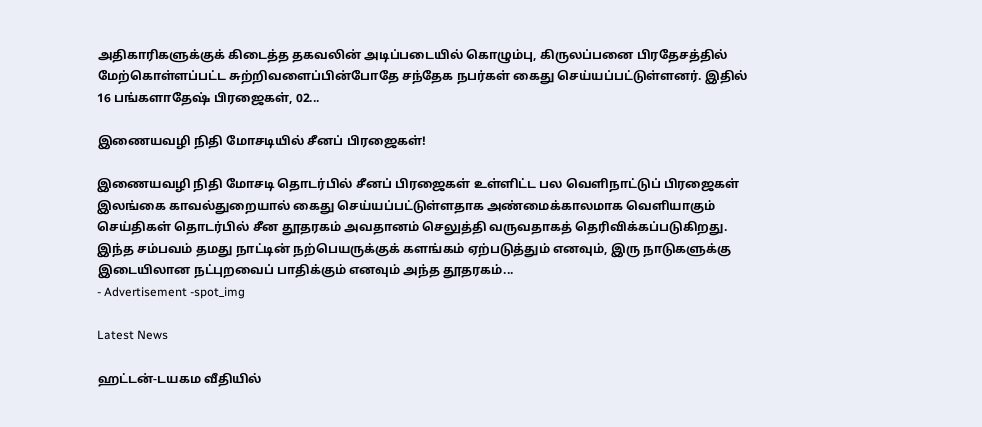அதிகாரிகளுக்குக் கிடைத்த தகவலின் அடிப்படையில் கொழும்பு, கிருலப்பனை பிரதேசத்தில் மேற்கொள்ளப்பட்ட சுற்றிவளைப்பின்போதே சந்தேக நபர்கள் கைது செய்யப்பட்டுள்ளனர். இதில் 16 பங்களாதேஷ் பிரஜைகள், 02...

இணையவழி நிதி மோசடியில் சீனப் பிரஜைகள்!

இணையவழி நிதி மோசடி தொடர்பில் சீனப் பிரஜைகள் உள்ளிட்ட பல வெளிநாட்டுப் பிரஜைகள் இலங்கை காவல்துறையால் கைது செய்யப்பட்டுள்ளதாக அண்மைக்காலமாக வெளியாகும் செய்திகள் தொடர்பில் சீன தூதரகம் அவதானம் செலுத்தி வருவதாகத் தெரிவிக்கப்படுகிறது. இந்த சம்பவம் தமது நாட்டின் நற்பெயருக்குக் களங்கம் ஏற்படுத்தும் எனவும், இரு நாடுகளுக்கு இடையிலான நட்புறவைப் பாதிக்கும் எனவும் அந்த தூதரகம்...
- Advertisement -spot_img

Latest News

ஹட்டன்-டயகம வீதியில்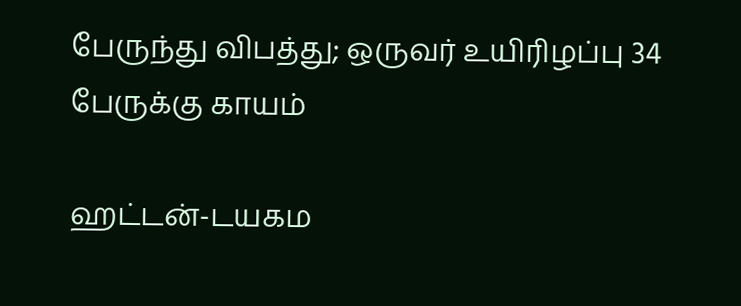பேருந்து விபத்து; ஒருவர் உயிரிழப்பு 34 பேருக்கு காயம்

ஹட்டன்-டயகம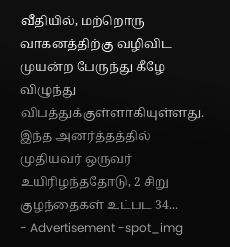வீதியில், மற்றொரு வாகனத்திற்கு வழிவிட முயன்ற பேருந்து கீழே விழுந்து விபத்துக்குள்ளாகியுள்ளது. இந்த அனர்த்தத்தில் முதியவர் ஒருவர் உயிரிழந்ததோடு, 2 சிறு குழந்தைகள் உட்பட 34...
- Advertisement -spot_img